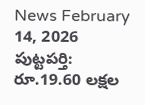News February 14, 2026
పుట్టపర్తి: రూ.19.60 లక్షల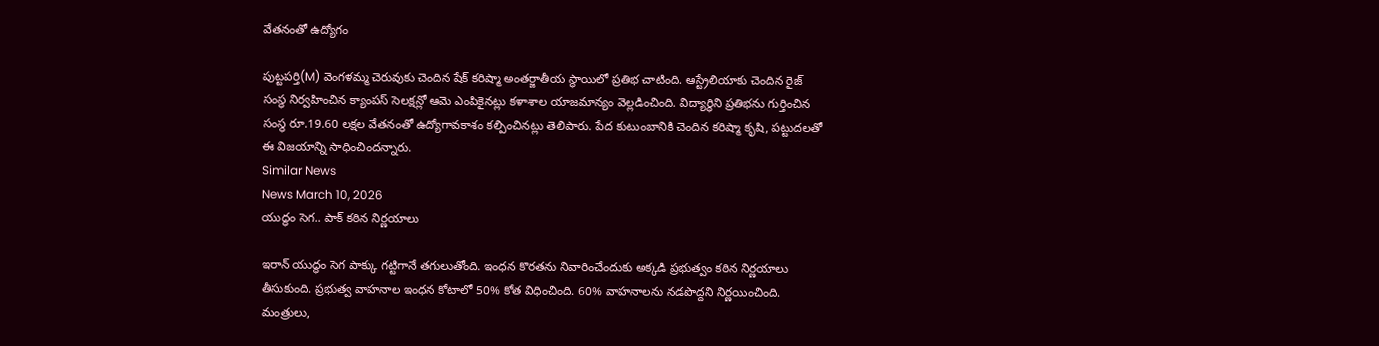వేతనంతో ఉద్యోగం

పుట్టపర్తి(M) వెంగళమ్మ చెరువుకు చెందిన షేక్ కరిష్మా అంతర్జాతీయ స్థాయిలో ప్రతిభ చాటింది. ఆస్ట్రేలియాకు చెందిన రైజ్ సంస్థ నిర్వహించిన క్యాంపస్ సెలక్షన్లో ఆమె ఎంపికైనట్లు కళాశాల యాజమాన్యం వెల్లడించింది. విద్యార్థిని ప్రతిభను గుర్తించిన సంస్థ రూ.19.60 లక్షల వేతనంతో ఉద్యోగావకాశం కల్పించినట్లు తెలిపారు. పేద కుటుంబానికి చెందిన కరిష్మా కృషి, పట్టుదలతో ఈ విజయాన్ని సాధించిందన్నారు.
Similar News
News March 10, 2026
యుద్ధం సెగ.. పాక్ కఠిన నిర్ణయాలు

ఇరాన్ యుద్ధం సెగ పాక్కు గట్టిగానే తగులుతోంది. ఇంధన కొరతను నివారించేందుకు అక్కడి ప్రభుత్వం కఠిన నిర్ణయాలు తీసుకుంది. ప్రభుత్వ వాహనాల ఇంధన కోటాలో 50% కోత విధించింది. 60% వాహనాలను నడపొద్దని నిర్ణయించింది. మంత్రులు,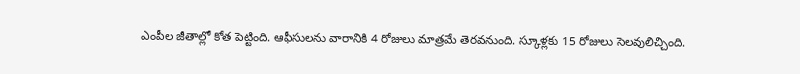ఎంపీల జీతాల్లో కోత పెట్టింది. ఆఫీసులను వారానికి 4 రోజులు మాత్రమే తెరవనుంది. స్కూళ్లకు 15 రోజులు సెలవులిచ్చింది.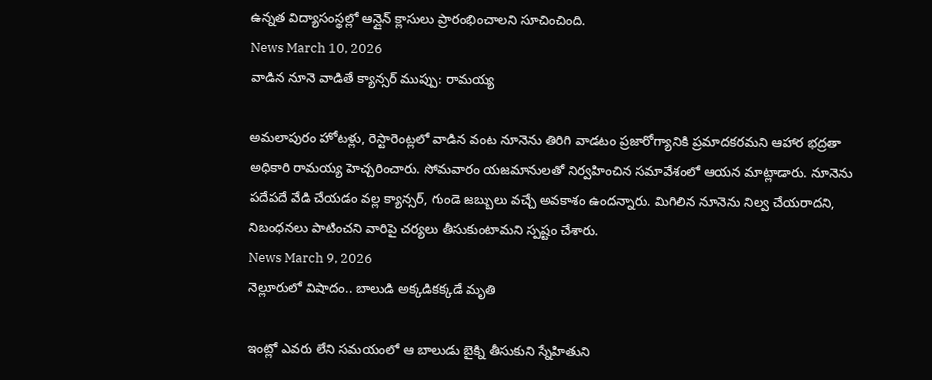ఉన్నత విద్యాసంస్థల్లో ఆన్లైన్ క్లాసులు ప్రారంభించాలని సూచించింది.
News March 10, 2026
వాడిన నూనె వాడితే క్యాన్సర్ ముప్పు: రామయ్య

అమలాపురం హోటళ్లు, రెస్టారెంట్లలో వాడిన వంట నూనెను తిరిగి వాడటం ప్రజారోగ్యానికి ప్రమాదకరమని ఆహార భద్రతా అధికారి రామయ్య హెచ్చరించారు. సోమవారం యజమానులతో నిర్వహించిన సమావేశంలో ఆయన మాట్లాడారు. నూనెను పదేపదే వేడి చేయడం వల్ల క్యాన్సర్, గుండె జబ్బులు వచ్చే అవకాశం ఉందన్నారు. మిగిలిన నూనెను నిల్వ చేయరాదని, నిబంధనలు పాటించని వారిపై చర్యలు తీసుకుంటామని స్పష్టం చేశారు.
News March 9, 2026
నెల్లూరులో విషాదం.. బాలుడి అక్కడికక్కడే మృతి

ఇంట్లో ఎవరు లేని సమయంలో ఆ బాలుడు బైక్ని తీసుకుని స్నేహితుని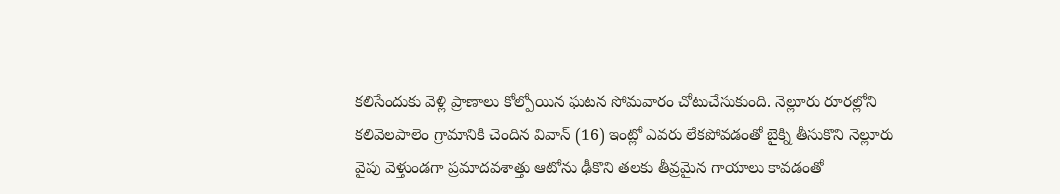కలిసేందుకు వెళ్లి ప్రాణాలు కోల్పోయిన ఘటన సోమవారం చోటుచేసుకుంది. నెల్లూరు రూరల్లోని కలివెలపాలెం గ్రామానికి చెందిన వివాన్ (16) ఇంట్లో ఎవరు లేకపోవడంతో బైక్ని తీసుకొని నెల్లూరు వైపు వెళ్తుండగా ప్రమాదవశాత్తు ఆటోను ఢీకొని తలకు తీవ్రమైన గాయాలు కావడంతో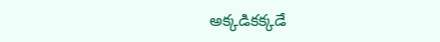అక్కడికక్కడే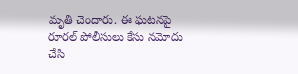మృతి చెందారు. ఈ ఘటనపై రూరల్ పోలీసులు కేసు నమోదు చేసి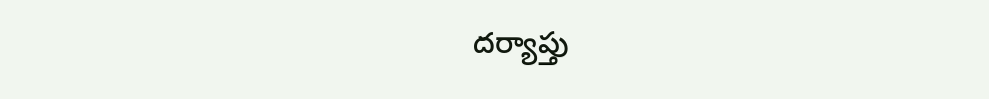దర్యాప్తు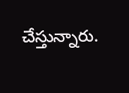చేస్తున్నారు.